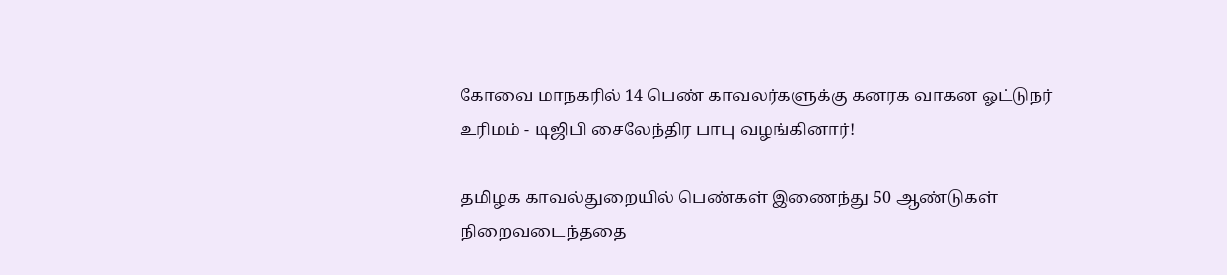கோவை மாநகரில் 14 பெண் காவலர்களுக்கு கனரக வாகன ஓட்டுநர் உரிமம் - டிஜிபி சைலேந்திர பாபு வழங்கினார்!

தமிழக காவல்துறையில் பெண்கள் இணைந்து 50 ஆண்டுகள் நிறைவடைந்ததை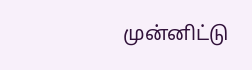முன்னிட்டு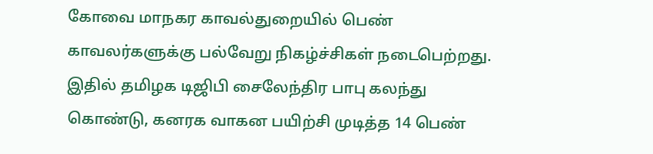கோவை மாநகர காவல்துறையில் பெண் காவலர்களுக்கு பல்வேறு நிகழ்ச்சிகள் நடைபெற்றது. இதில் தமிழக டிஜிபி சைலேந்திர பாபு கலந்து கொண்டு, கனரக வாகன பயிற்சி முடித்த 14 பெண்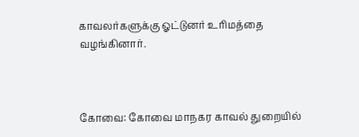காவலர்களுக்கு ஓட்டுனர் உரிமத்தை வழங்கினார்.



கோவை: கோவை மாநகர காவல் துறையில்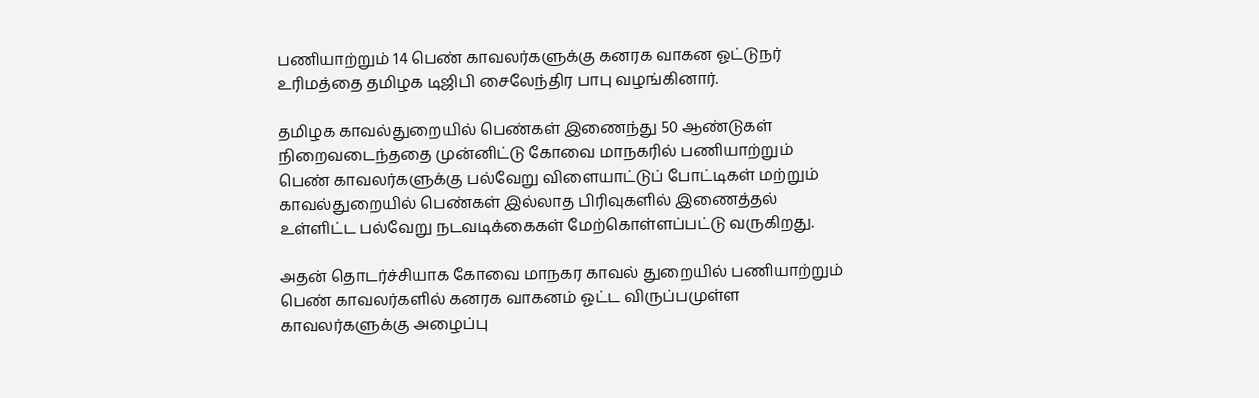பணியாற்றும் 14 பெண் காவலர்களுக்கு கனரக வாகன ஓட்டுநர் உரிமத்தை தமிழக டிஜிபி சைலேந்திர பாபு வழங்கினார்.

தமிழக காவல்துறையில் பெண்கள் இணைந்து 50 ஆண்டுகள் நிறைவடைந்ததை முன்னிட்டு கோவை மாநகரில் பணியாற்றும் பெண் காவலர்களுக்கு பல்வேறு விளையாட்டுப் போட்டிகள் மற்றும் காவல்துறையில் பெண்கள் இல்லாத பிரிவுகளில் இணைத்தல் உள்ளிட்ட பல்வேறு நடவடிக்கைகள் மேற்கொள்ளப்பட்டு வருகிறது.

அதன் தொடர்ச்சியாக கோவை மாநகர காவல் துறையில் பணியாற்றும் பெண் காவலர்களில் கனரக வாகனம் ஓட்ட விருப்பமுள்ள காவலர்களுக்கு அழைப்பு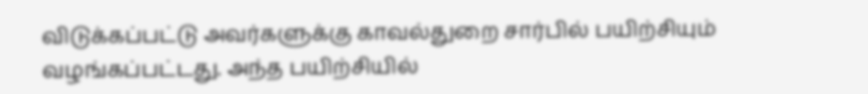விடுக்கப்பட்டு அவர்களுக்கு காவல்துறை சார்பில் பயிற்சியும் வழங்கப்பட்டது. அந்த பயிற்சியில்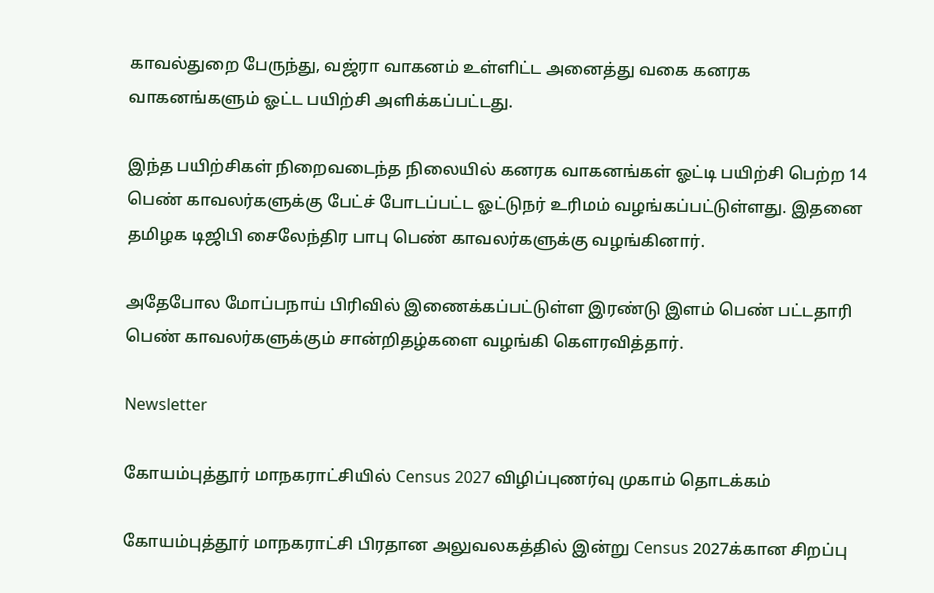காவல்துறை பேருந்து, வஜ்ரா வாகனம் உள்ளிட்ட அனைத்து வகை கனரக வாகனங்களும் ஓட்ட பயிற்சி அளிக்கப்பட்டது.

இந்த பயிற்சிகள் நிறைவடைந்த நிலையில் கனரக வாகனங்கள் ஓட்டி பயிற்சி பெற்ற 14 பெண் காவலர்களுக்கு பேட்ச் போடப்பட்ட ஓட்டுநர் உரிமம் வழங்கப்பட்டுள்ளது. இதனை தமிழக டிஜிபி சைலேந்திர பாபு பெண் காவலர்களுக்கு வழங்கினார்.

அதேபோல மோப்பநாய் பிரிவில் இணைக்கப்பட்டுள்ள இரண்டு இளம் பெண் பட்டதாரி பெண் காவலர்களுக்கும் சான்றிதழ்களை வழங்கி கௌரவித்தார்.

Newsletter

கோயம்புத்தூர் மாநகராட்சியில் Census 2027 விழிப்புணர்வு முகாம் தொடக்கம்

கோயம்புத்தூர் மாநகராட்சி பிரதான அலுவலகத்தில் இன்று Census 2027க்கான சிறப்பு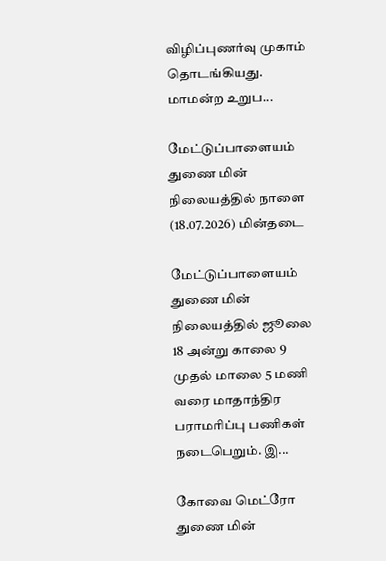விழிப்புணர்வு முகாம் தொடங்கியது. மாமன்ற உறுப...

மேட்டுப்பாளையம் துணை மின் நிலையத்தில் நாளை (18.07.2026) மின்தடை

மேட்டுப்பாளையம் துணை மின் நிலையத்தில் ஜூலை 18 அன்று காலை 9 முதல் மாலை 5 மணி வரை மாதாந்திர பராமரிப்பு பணிகள் நடைபெறும். இ...

கோவை மெட்ரோ துணை மின்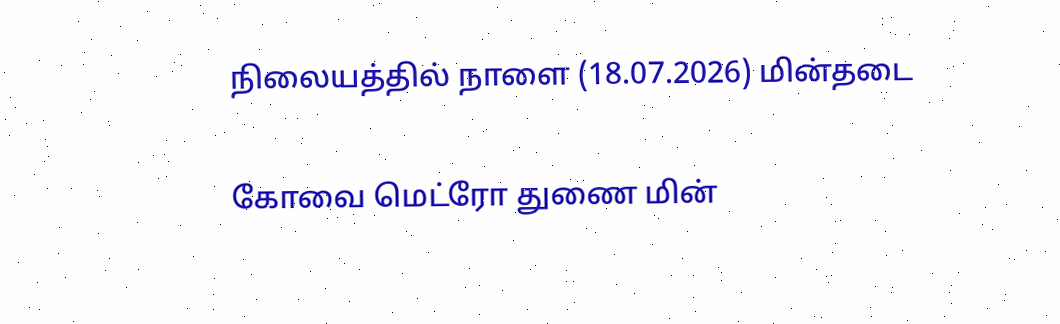நிலையத்தில் நாளை (18.07.2026) மின்தடை

கோவை மெட்ரோ துணை மின்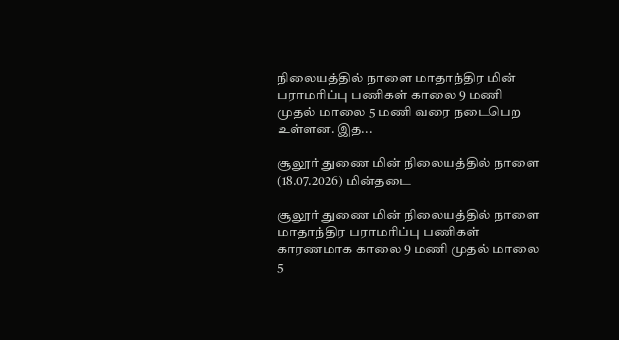நிலையத்தில் நாளை மாதாந்திர மின் பராமரிப்பு பணிகள் காலை 9 மணி முதல் மாலை 5 மணி வரை நடைபெற உள்ளன. இத...

சூலூர் துணை மின் நிலையத்தில் நாளை (18.07.2026) மின்தடை

சூலூர் துணை மின் நிலையத்தில் நாளை மாதாந்திர பராமரிப்பு பணிகள் காரணமாக காலை 9 மணி முதல் மாலை 5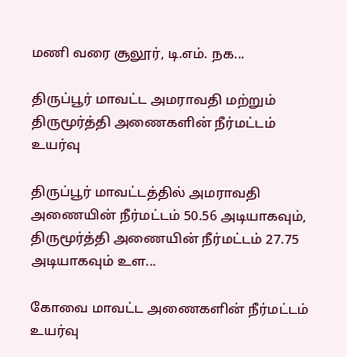மணி வரை சூலூர், டி.எம். நக...

திருப்பூர் மாவட்ட அமராவதி மற்றும் திருமூர்த்தி அணைகளின் நீர்மட்டம் உயர்வு

திருப்பூர் மாவட்டத்தில் அமராவதி அணையின் நீர்மட்டம் 50.56 அடியாகவும், திருமூர்த்தி அணையின் நீர்மட்டம் 27.75 அடியாகவும் உள...

கோவை மாவட்ட அணைகளின் நீர்மட்டம் உயர்வு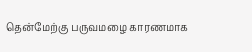தென்மேற்கு பருவமழை காரணமாக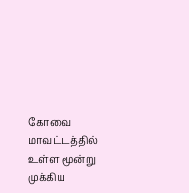கோவை மாவட்டத்தில் உள்ள மூன்று முக்கிய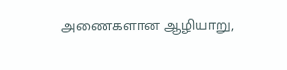அணைகளான ஆழியாறு,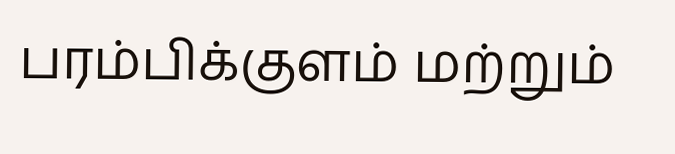பரம்பிக்குளம் மற்றும்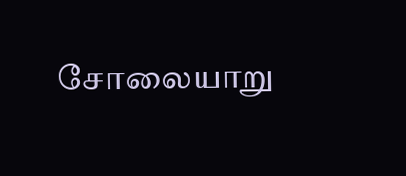சோலையாறு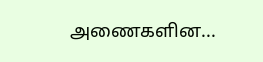அணைகளின...